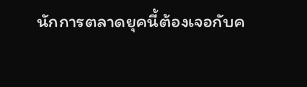นักการตลาดยุคนี้ต้องเจอกับค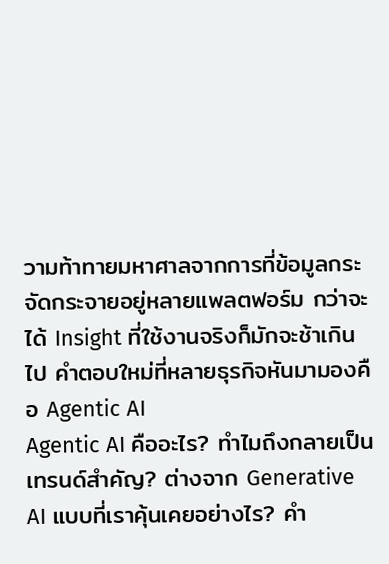วามท้าทายมหาศาลจากการที่ข้อมูลกระจัดกระจายอยู่หลายแพลตฟอร์ม กว่าจะได้ Insight ที่ใช้งานจริงก็มักจะช้าเกินไป คำตอบใหม่ที่หลายธุรกิจหันมามองคือ Agentic AI
Agentic AI คืออะไร? ทำไมถึงกลายเป็นเทรนด์สำคัญ? ต่างจาก Generative AI แบบที่เราคุ้นเคยอย่างไร? คำ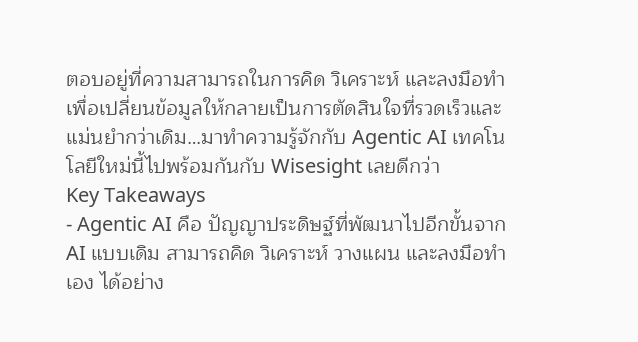ตอบอยู่ที่ความสามารถในการคิด วิเคราะห์ และลงมือทำ เพื่อเปลี่ยนข้อมูลให้กลายเป็นการตัดสินใจที่รวดเร็วและแม่นยำกว่าเดิม…มาทำความรู้จักกับ Agentic AI เทคโนโลยีใหม่นี้ไปพร้อมกันกับ Wisesight เลยดีกว่า
Key Takeaways
- Agentic AI คือ ปัญญาประดิษฐ์ที่พัฒนาไปอีกขั้นจาก AI แบบเดิม สามารถคิด วิเคราะห์ วางแผน และลงมือทำเอง ได้อย่าง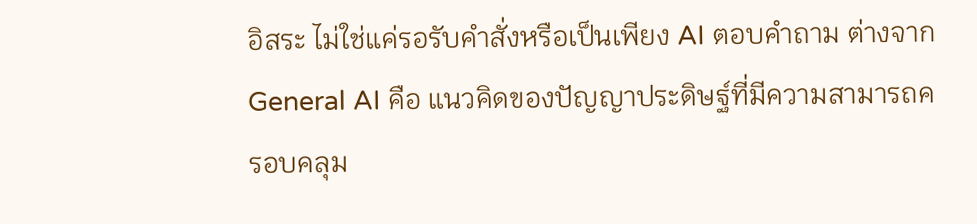อิสระ ไม่ใช่แค่รอรับคำสั่งหรือเป็นเพียง AI ตอบคำถาม ต่างจาก General AI คือ แนวคิดของปัญญาประดิษฐ์ที่มีความสามารถครอบคลุม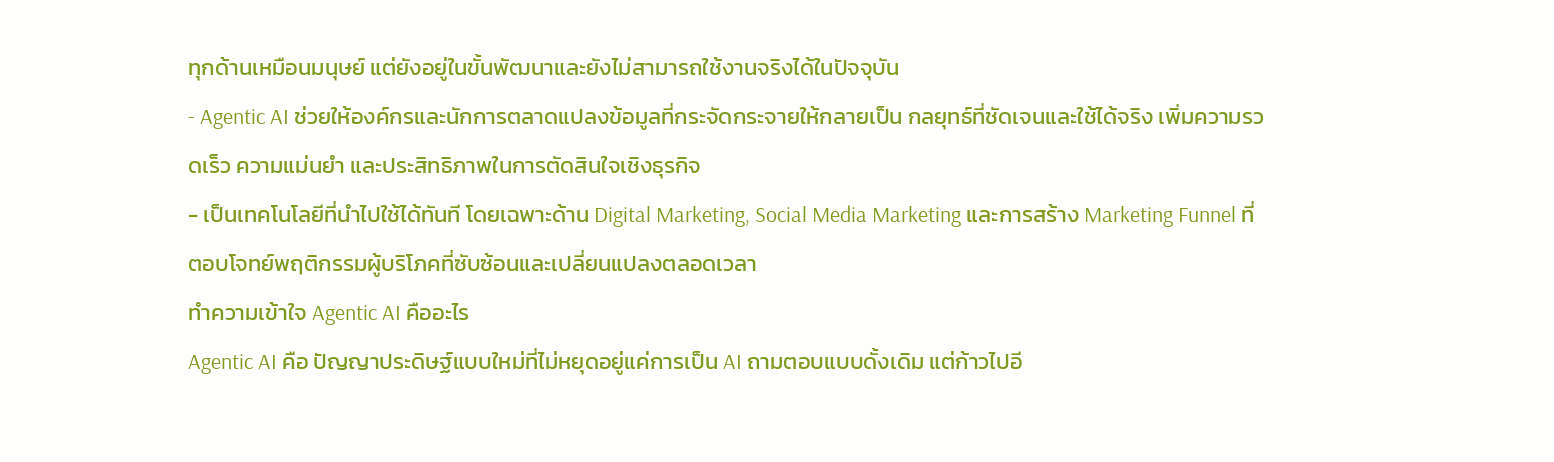ทุกด้านเหมือนมนุษย์ แต่ยังอยู่ในขั้นพัฒนาและยังไม่สามารถใช้งานจริงได้ในปัจจุบัน
- Agentic AI ช่วยให้องค์กรและนักการตลาดแปลงข้อมูลที่กระจัดกระจายให้กลายเป็น กลยุทธ์ที่ชัดเจนและใช้ได้จริง เพิ่มความรวดเร็ว ความแม่นยำ และประสิทธิภาพในการตัดสินใจเชิงธุรกิจ
- เป็นเทคโนโลยีที่นำไปใช้ได้ทันที โดยเฉพาะด้าน Digital Marketing, Social Media Marketing และการสร้าง Marketing Funnel ที่ตอบโจทย์พฤติกรรมผู้บริโภคที่ซับซ้อนและเปลี่ยนแปลงตลอดเวลา
ทำความเข้าใจ Agentic AI คืออะไร
Agentic AI คือ ปัญญาประดิษฐ์แบบใหม่ที่ไม่หยุดอยู่แค่การเป็น AI ถามตอบแบบดั้งเดิม แต่ก้าวไปอี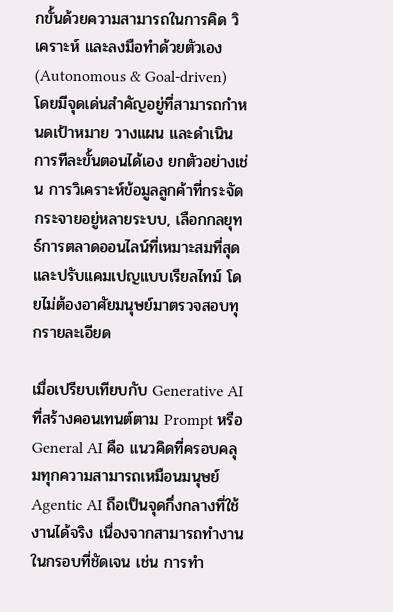กขั้นด้วยความสามารถในการคิด วิเคราะห์ และลงมือทำด้วยตัวเอง (Autonomous & Goal-driven) โดยมีจุดเด่นสำคัญอยู่ที่สามารถกำหนดเป้าหมาย วางแผน และดำเนินการทีละขั้นตอนได้เอง ยกตัวอย่างเช่น การวิเคราะห์ข้อมูลลูกค้าที่กระจัดกระจายอยู่หลายระบบ, เลือกกลยุทธ์การตลาดออนไลน์ที่เหมาะสมที่สุด และปรับแคมเปญแบบเรียลไทม์ โดยไม่ต้องอาศัยมนุษย์มาตรวจสอบทุกรายละเอียด

เมื่อเปรียบเทียบกับ Generative AI ที่สร้างคอนเทนต์ตาม Prompt หรือ General AI คือ แนวคิดที่ครอบคลุมทุกความสามารถเหมือนมนุษย์ Agentic AI ถือเป็นจุดกึ่งกลางที่ใช้งานได้จริง เนื่องจากสามารถทำงานในกรอบที่ชัดเจน เช่น การทำ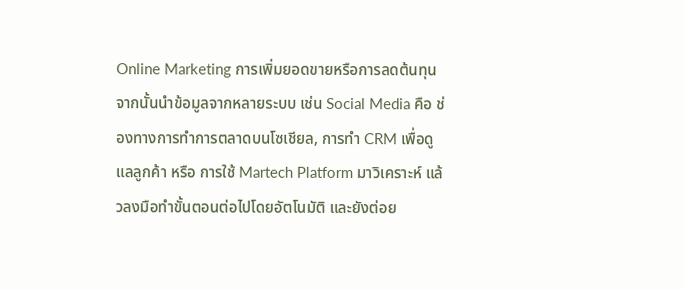Online Marketing การเพิ่มยอดขายหรือการลดต้นทุน จากนั้นนำข้อมูลจากหลายระบบ เช่น Social Media คือ ช่องทางการทำการตลาดบนโซเชียล, การทำ CRM เพื่อดูแลลูกค้า หรือ การใช้ Martech Platform มาวิเคราะห์ แล้วลงมือทำขั้นตอนต่อไปโดยอัตโนมัติ และยังต่อย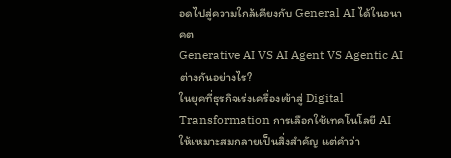อดไปสู่ความใกล้เคียงกับ General AI ได้ในอนาคต
Generative AI VS AI Agent VS Agentic AI ต่างกันอย่างไร?
ในยุคที่ธุรกิจเร่งเครื่องเข้าสู่ Digital Transformation การเลือกใช้เทคโนโลยี AI ให้เหมาะสมกลายเป็นสิ่งสำคัญ แต่คำว่า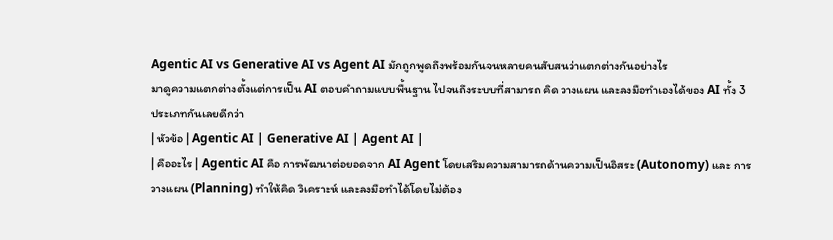Agentic AI vs Generative AI vs Agent AI มักถูกพูดถึงพร้อมกันจนหลายคนสับสนว่าแตกต่างกันอย่างไร
มาดูความแตกต่างตั้งแต่การเป็น AI ตอบคำถามแบบพื้นฐาน ไปจนถึงระบบที่สามารถ คิด วางแผน และลงมือทำเองได้ของ AI ทั้ง 3 ประเภทกันเลยดีกว่า
| หัวข้อ | Agentic AI | Generative AI | Agent AI |
| คืออะไร | Agentic AI คือ การพัฒนาต่อยอดจาก AI Agent โดยเสริมความสามารถด้านความเป็นอิสระ (Autonomy) และ การวางแผน (Planning) ทำให้คิด วิเคราะห์ และลงมือทำได้โดยไม่ต้อง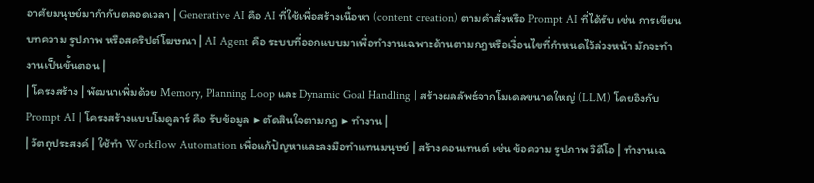อาศัยมนุษย์มากำกับตลอดเวลา | Generative AI คือ AI ที่ใช้เพื่อสร้างเนื้อหา (content creation) ตามคำสั่งหรือ Prompt AI ที่ได้รับ เช่น การเขียนบทความ รูปภาพ หรือสคริปต์โฆษณา | AI Agent คือ ระบบที่ออกแบบมาเพื่อทำงานเฉพาะด้านตามกฎหรือเงื่อนไขที่กำหนดไว้ล่วงหน้า มักจะทำงานเป็นขั้นตอน |
| โครงสร้าง | พัฒนาเพิ่มด้วย Memory, Planning Loop และ Dynamic Goal Handling | สร้างผลลัพธ์จากโมเดลขนาดใหญ่ (LLM) โดยอิงกับ Prompt AI | โครงสร้างแบบโมดูลาร์ คือ รับข้อมูล ▶ ตัดสินใจตามกฎ ▶ ทำงาน |
| วัตถุประสงค์ | ใช้ทำ Workflow Automation เพื่อแก้ปัญหาและลงมือทำแทนมนุษย์ | สร้างคอนเทนต์ เช่น ข้อความ รูปภาพ วิดีโอ | ทำงานเฉ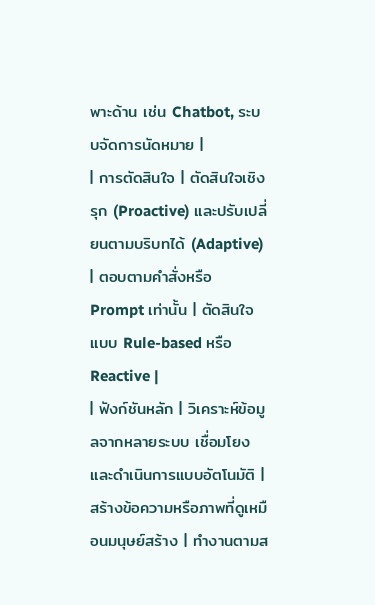พาะด้าน เช่น Chatbot, ระบบจัดการนัดหมาย |
| การตัดสินใจ | ตัดสินใจเชิงรุก (Proactive) และปรับเปลี่ยนตามบริบทได้ (Adaptive) | ตอบตามคำสั่งหรือ Prompt เท่านั้น | ตัดสินใจแบบ Rule-based หรือ Reactive |
| ฟังก์ชันหลัก | วิเคราะห์ข้อมูลจากหลายระบบ เชื่อมโยง และดำเนินการแบบอัตโนมัติ | สร้างข้อความหรือภาพที่ดูเหมือนมนุษย์สร้าง | ทำงานตามส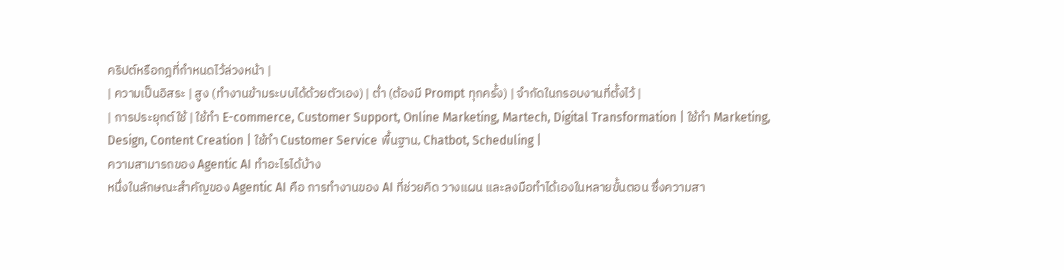คริปต์หรือกฎที่กำหนดไว้ล่วงหน้า |
| ความเป็นอิสระ | สูง (ทำงานข้ามระบบได้ด้วยตัวเอง) | ต่ำ (ต้องมี Prompt ทุกครั้ง) | จำกัดในกรอบงานที่ตั้งไว้ |
| การประยุกต์ใช้ | ใช้ทำ E-commerce, Customer Support, Online Marketing, Martech, Digital Transformation | ใช้ทำ Marketing, Design, Content Creation | ใช้ทำ Customer Service พื้นฐาน, Chatbot, Scheduling |
ความสามารถของ Agentic AI ทำอะไรได้บ้าง
หนึ่งในลักษณะสำคัญของ Agentic AI คือ การทำงานของ AI ที่ช่วยคิด วางแผน และลงมือทำได้เองในหลายขั้นตอน ซึ่งความสา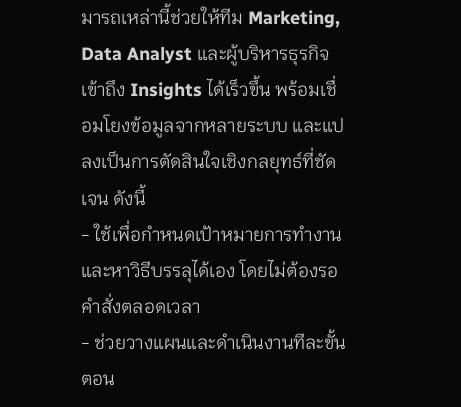มารถเหล่านี้ช่วยให้ทีม Marketing, Data Analyst และผู้บริหารธุรกิจ เข้าถึง Insights ได้เร็วขึ้น พร้อมเชื่อมโยงข้อมูลจากหลายระบบ และแปลงเป็นการตัดสินใจเชิงกลยุทธ์ที่ชัดเจน ดังนี้
- ใช้เพื่อกำหนดเป้าหมายการทำงานและหาวิธีบรรลุได้เอง โดยไม่ต้องรอคำสั่งตลอดเวลา
- ช่วยวางแผนและดำเนินงานทีละขั้นตอน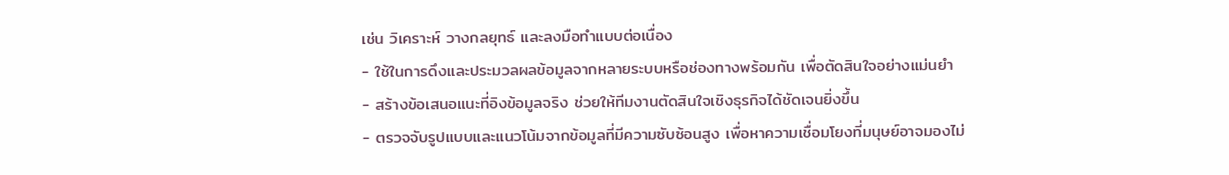เช่น วิเคราะห์ วางกลยุทธ์ และลงมือทำแบบต่อเนื่อง
- ใช้ในการดึงและประมวลผลข้อมูลจากหลายระบบหรือช่องทางพร้อมกัน เพื่อตัดสินใจอย่างแม่นยำ
- สร้างข้อเสนอแนะที่อิงข้อมูลจริง ช่วยให้ทีมงานตัดสินใจเชิงธุรกิจได้ชัดเจนยิ่งขึ้น
- ตรวจจับรูปแบบและแนวโน้มจากข้อมูลที่มีความซับซ้อนสูง เพื่อหาความเชื่อมโยงที่มนุษย์อาจมองไม่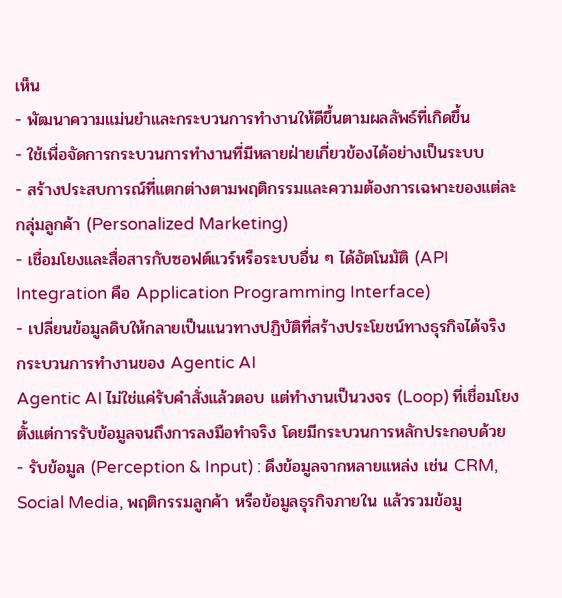เห็น
- พัฒนาความแม่นยำและกระบวนการทำงานให้ดีขึ้นตามผลลัพธ์ที่เกิดขึ้น
- ใช้เพื่อจัดการกระบวนการทำงานที่มีหลายฝ่ายเกี่ยวข้องได้อย่างเป็นระบบ
- สร้างประสบการณ์ที่แตกต่างตามพฤติกรรมและความต้องการเฉพาะของแต่ละกลุ่มลูกค้า (Personalized Marketing)
- เชื่อมโยงและสื่อสารกับซอฟต์แวร์หรือระบบอื่น ๆ ได้อัตโนมัติ (API Integration คือ Application Programming Interface)
- เปลี่ยนข้อมูลดิบให้กลายเป็นแนวทางปฏิบัติที่สร้างประโยชน์ทางธุรกิจได้จริง
กระบวนการทำงานของ Agentic AI
Agentic AI ไม่ใช่แค่รับคำสั่งแล้วตอบ แต่ทำงานเป็นวงจร (Loop) ที่เชื่อมโยงตั้งแต่การรับข้อมูลจนถึงการลงมือทำจริง โดยมีกระบวนการหลักประกอบด้วย
- รับข้อมูล (Perception & Input) : ดึงข้อมูลจากหลายแหล่ง เช่น CRM, Social Media, พฤติกรรมลูกค้า หรือข้อมูลธุรกิจภายใน แล้วรวมข้อมู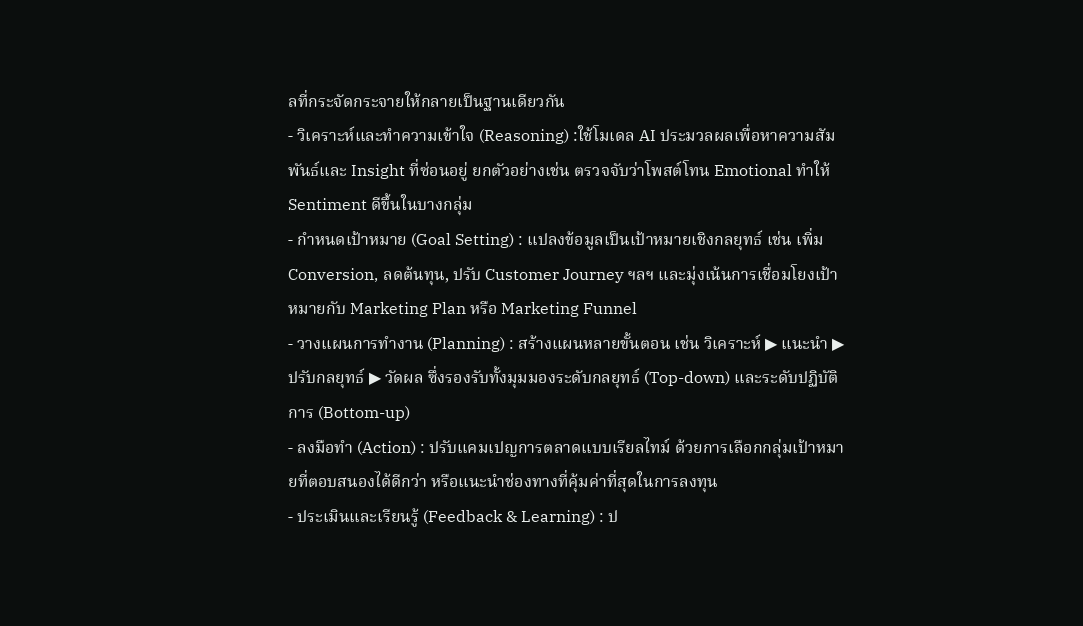ลที่กระจัดกระจายให้กลายเป็นฐานเดียวกัน
- วิเคราะห์และทำความเข้าใจ (Reasoning) :ใช้โมเดล AI ประมวลผลเพื่อหาความสัมพันธ์และ Insight ที่ซ่อนอยู่ ยกตัวอย่างเช่น ตรวจจับว่าโพสต์โทน Emotional ทำให้ Sentiment ดีขึ้นในบางกลุ่ม
- กำหนดเป้าหมาย (Goal Setting) : แปลงข้อมูลเป็นเป้าหมายเชิงกลยุทธ์ เช่น เพิ่ม Conversion, ลดต้นทุน, ปรับ Customer Journey ฯลฯ และมุ่งเน้นการเชื่อมโยงเป้าหมายกับ Marketing Plan หรือ Marketing Funnel
- วางแผนการทำงาน (Planning) : สร้างแผนหลายขั้นตอน เช่น วิเคราะห์ ▶ แนะนำ ▶ ปรับกลยุทธ์ ▶ วัดผล ซึ่งรองรับทั้งมุมมองระดับกลยุทธ์ (Top-down) และระดับปฏิบัติการ (Bottom-up)
- ลงมือทำ (Action) : ปรับแคมเปญการตลาดแบบเรียลไทม์ ด้วยการเลือกกลุ่มเป้าหมายที่ตอบสนองได้ดีกว่า หรือแนะนำช่องทางที่คุ้มค่าที่สุดในการลงทุน
- ประเมินและเรียนรู้ (Feedback & Learning) : ป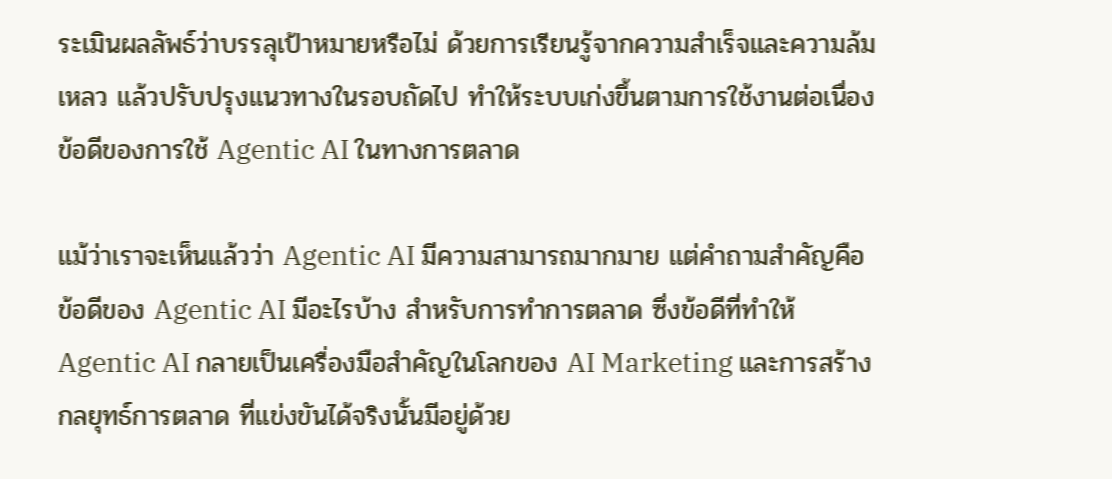ระเมินผลลัพธ์ว่าบรรลุเป้าหมายหรือไม่ ด้วยการเรียนรู้จากความสำเร็จและความล้มเหลว แล้วปรับปรุงแนวทางในรอบถัดไป ทำให้ระบบเก่งขึ้นตามการใช้งานต่อเนื่อง
ข้อดีของการใช้ Agentic AI ในทางการตลาด

แม้ว่าเราจะเห็นแล้วว่า Agentic AI มีความสามารถมากมาย แต่คำถามสำคัญคือ ข้อดีของ Agentic AI มีอะไรบ้าง สำหรับการทำการตลาด ซึ่งข้อดีที่ทำให้ Agentic AI กลายเป็นเครื่องมือสำคัญในโลกของ AI Marketing และการสร้างกลยุทธ์การตลาด ที่แข่งขันได้จริงนั้นมีอยู่ด้วย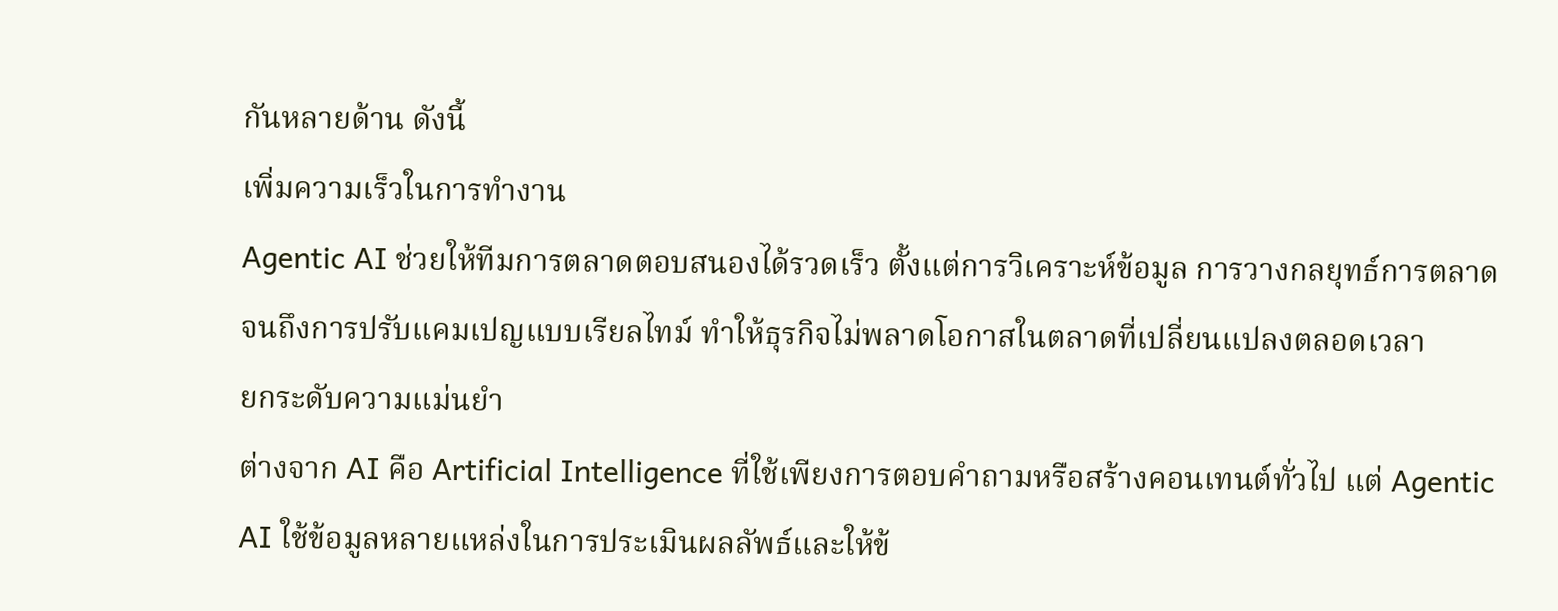กันหลายด้าน ดังนี้
เพิ่มความเร็วในการทำงาน
Agentic AI ช่วยให้ทีมการตลาดตอบสนองได้รวดเร็ว ตั้งแต่การวิเคราะห์ข้อมูล การวางกลยุทธ์การตลาด จนถึงการปรับแคมเปญแบบเรียลไทม์ ทำให้ธุรกิจไม่พลาดโอกาสในตลาดที่เปลี่ยนแปลงตลอดเวลา
ยกระดับความแม่นยำ
ต่างจาก AI คือ Artificial Intelligence ที่ใช้เพียงการตอบคำถามหรือสร้างคอนเทนต์ทั่วไป แต่ Agentic AI ใช้ข้อมูลหลายแหล่งในการประเมินผลลัพธ์และให้ข้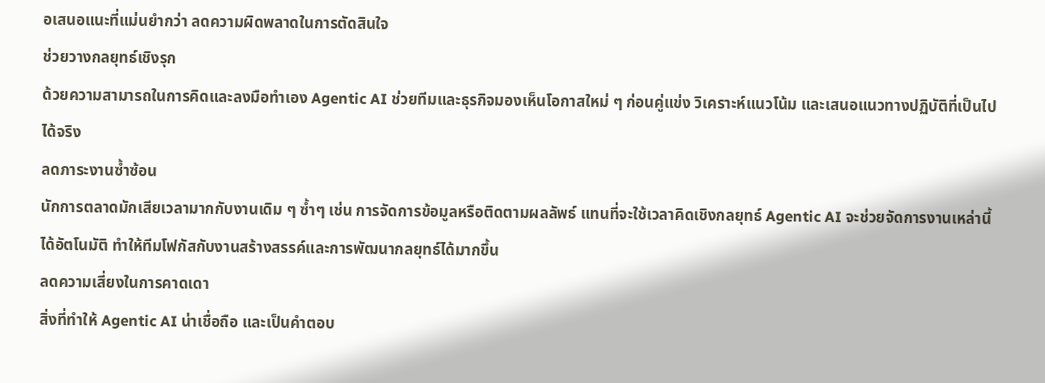อเสนอแนะที่แม่นยำกว่า ลดความผิดพลาดในการตัดสินใจ
ช่วยวางกลยุทธ์เชิงรุก
ด้วยความสามารถในการคิดและลงมือทำเอง Agentic AI ช่วยทีมและธุรกิจมองเห็นโอกาสใหม่ ๆ ก่อนคู่แข่ง วิเคราะห์แนวโน้ม และเสนอแนวทางปฏิบัติที่เป็นไปได้จริง
ลดภาระงานซ้ำซ้อน
นักการตลาดมักเสียเวลามากกับงานเดิม ๆ ซ้ำๆ เช่น การจัดการข้อมูลหรือติดตามผลลัพธ์ แทนที่จะใช้เวลาคิดเชิงกลยุทธ์ Agentic AI จะช่วยจัดการงานเหล่านี้ได้อัตโนมัติ ทำให้ทีมโฟกัสกับงานสร้างสรรค์และการพัฒนากลยุทธ์ได้มากขึ้น
ลดความเสี่ยงในการคาดเดา
สิ่งที่ทำให้ Agentic AI น่าเชื่อถือ และเป็นคำตอบ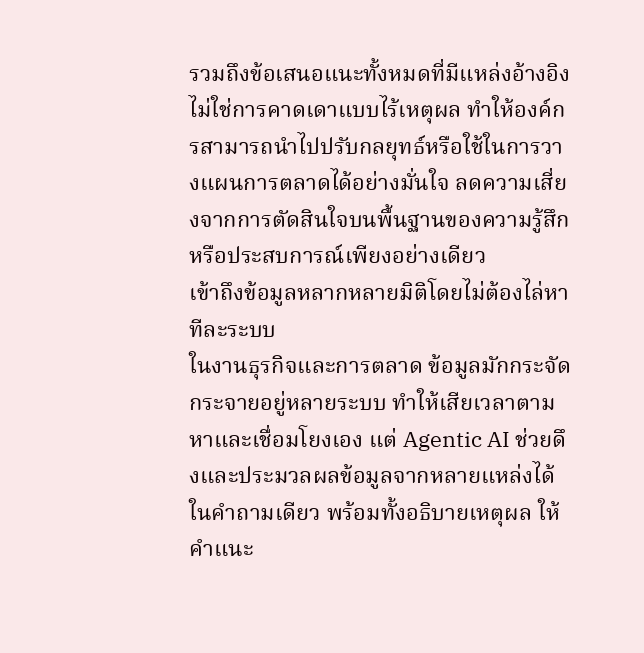รวมถึงข้อเสนอแนะทั้งหมดที่มีแหล่งอ้างอิง ไม่ใช่การคาดเดาแบบไร้เหตุผล ทำให้องค์กรสามารถนำไปปรับกลยุทธ์หรือใช้ในการวางแผนการตลาดได้อย่างมั่นใจ ลดความเสี่ยงจากการตัดสินใจบนพื้นฐานของความรู้สึกหรือประสบการณ์เพียงอย่างเดียว
เข้าถึงข้อมูลหลากหลายมิติโดยไม่ต้องไล่หาทีละระบบ
ในงานธุรกิจและการตลาด ข้อมูลมักกระจัดกระจายอยู่หลายระบบ ทำให้เสียเวลาตามหาและเชื่อมโยงเอง แต่ Agentic AI ช่วยดึงและประมวลผลข้อมูลจากหลายแหล่งได้ในคำถามเดียว พร้อมทั้งอธิบายเหตุผล ให้คำแนะ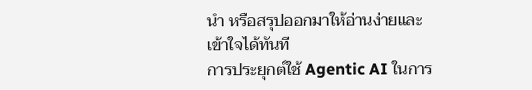นำ หรือสรุปออกมาให้อ่านง่ายและเข้าใจได้ทันที
การประยุกต์ใช้ Agentic AI ในการ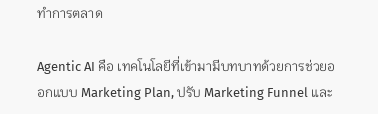ทำการตลาด

Agentic AI คือ เทคโนโลยีที่เข้ามามีบทบาทด้วยการช่วยออกแบบ Marketing Plan, ปรับ Marketing Funnel และ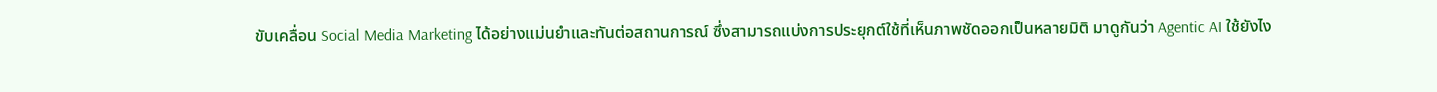ขับเคลื่อน Social Media Marketing ได้อย่างแม่นยำและทันต่อสถานการณ์ ซึ่งสามารถแบ่งการประยุกต์ใช้ที่เห็นภาพชัดออกเป็นหลายมิติ มาดูกันว่า Agentic AI ใช้ยังไง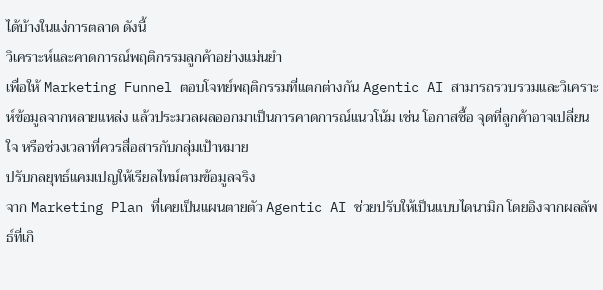ได้บ้างในแง่การตลาด ดังนี้
วิเคราะห์และคาดการณ์พฤติกรรมลูกค้าอย่างแม่นยำ
เพื่อให้ Marketing Funnel ตอบโจทย์พฤติกรรมที่แตกต่างกัน Agentic AI สามารถรวบรวมและวิเคราะห์ข้อมูลจากหลายแหล่ง แล้วประมวลผลออกมาเป็นการคาดการณ์แนวโน้ม เช่น โอกาสซื้อ จุดที่ลูกค้าอาจเปลี่ยนใจ หรือช่วงเวลาที่ควรสื่อสารกับกลุ่มเป้าหมาย
ปรับกลยุทธ์แคมเปญให้เรียลไทม์ตามข้อมูลจริง
จาก Marketing Plan ที่เคยเป็นแผนตายตัว Agentic AI ช่วยปรับให้เป็นแบบไดนามิก โดยอิงจากผลลัพธ์ที่เกิ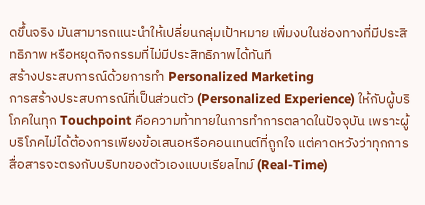ดขึ้นจริง มันสามารถแนะนำให้เปลี่ยนกลุ่มเป้าหมาย เพิ่มงบในช่องทางที่มีประสิทธิภาพ หรือหยุดกิจกรรมที่ไม่มีประสิทธิภาพได้ทันที
สร้างประสบการณ์ด้วยการทำ Personalized Marketing
การสร้างประสบการณ์ที่เป็นส่วนตัว (Personalized Experience) ให้กับผู้บริโภคในทุก Touchpoint คือความท้าทายในการทำการตลาดในปัจจุบัน เพราะผู้บริโภคไม่ได้ต้องการเพียงข้อเสนอหรือคอนเทนต์ที่ถูกใจ แต่คาดหวังว่าทุกการสื่อสารจะตรงกับบริบทของตัวเองแบบเรียลไทม์ (Real-Time)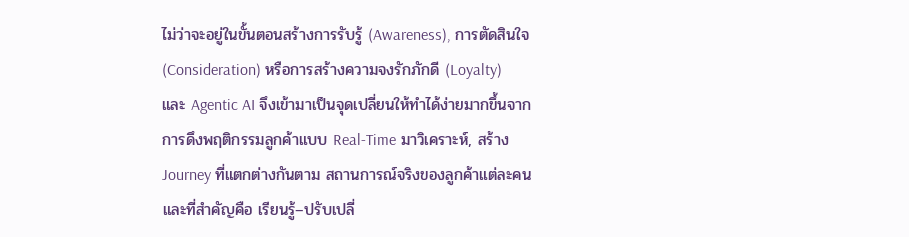ไม่ว่าจะอยู่ในขั้นตอนสร้างการรับรู้ (Awareness), การตัดสินใจ (Consideration) หรือการสร้างความจงรักภักดี (Loyalty)
และ Agentic AI จึงเข้ามาเป็นจุดเปลี่ยนให้ทำได้ง่ายมากขึ้นจากการดึงพฤติกรรมลูกค้าแบบ Real-Time มาวิเคราะห์, สร้าง Journey ที่แตกต่างกันตาม สถานการณ์จริงของลูกค้าแต่ละคน และที่สำคัญคือ เรียนรู้–ปรับเปลี่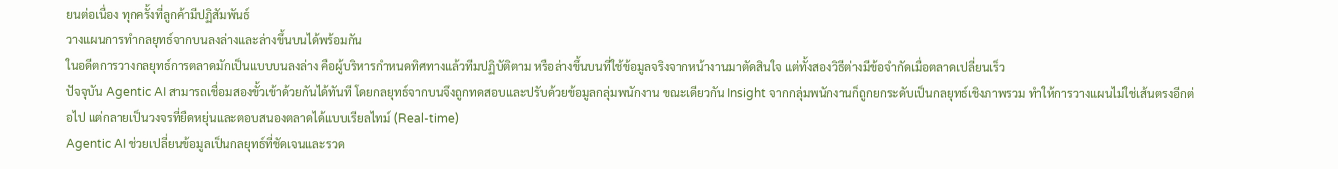ยนต่อเนื่อง ทุกครั้งที่ลูกค้ามีปฏิสัมพันธ์
วางแผนการทำกลยุทธ์จากบนลงล่างและล่างขึ้นบนได้พร้อมกัน
ในอดีตการวางกลยุทธ์การตลาดมักเป็นแบบบนลงล่าง คือผู้บริหารกำหนดทิศทางแล้วทีมปฏิบัติตาม หรือล่างขึ้นบนที่ใช้ข้อมูลจริงจากหน้างานมาตัดสินใจ แต่ทั้งสองวิธีต่างมีข้อจำกัดเมื่อตลาดเปลี่ยนเร็ว
ปัจจุบัน Agentic AI สามารถเชื่อมสองขั้วเข้าด้วยกันได้ทันที โดยกลยุทธ์จากบนจึงถูกทดสอบและปรับด้วยข้อมูลกลุ่มพนักงาน ขณะเดียวกัน Insight จากกลุ่มพนักงานก็ถูกยกระดับเป็นกลยุทธ์เชิงภาพรวม ทำให้การวางแผนไม่ใช่เส้นตรงอีกต่อไป แต่กลายเป็นวงจรที่ยืดหยุ่นและตอบสนองตลาดได้แบบเรียลไทม์ (Real-time)
Agentic AI ช่วยเปลี่ยนข้อมูลเป็นกลยุทธ์ที่ชัดเจนและรวด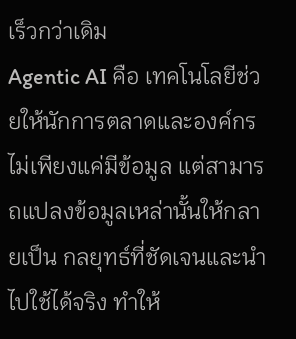เร็วกว่าเดิม
Agentic AI คือ เทคโนโลยีช่วยให้นักการตลาดและองค์กรไม่เพียงแค่มีข้อมูล แต่สามารถแปลงข้อมูลเหล่านั้นให้กลายเป็น กลยุทธ์ที่ชัดเจนและนำไปใช้ได้จริง ทำให้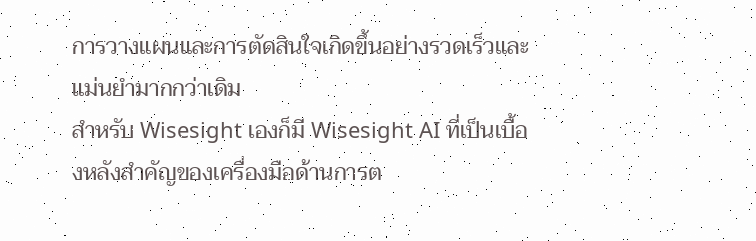การวางแผนและการตัดสินใจเกิดขึ้นอย่างรวดเร็วและแม่นยำมากกว่าเดิม
สำหรับ Wisesight เองก็มี Wisesight AI ที่เป็นเบื้องหลังสำคัญของเครื่องมือด้านการต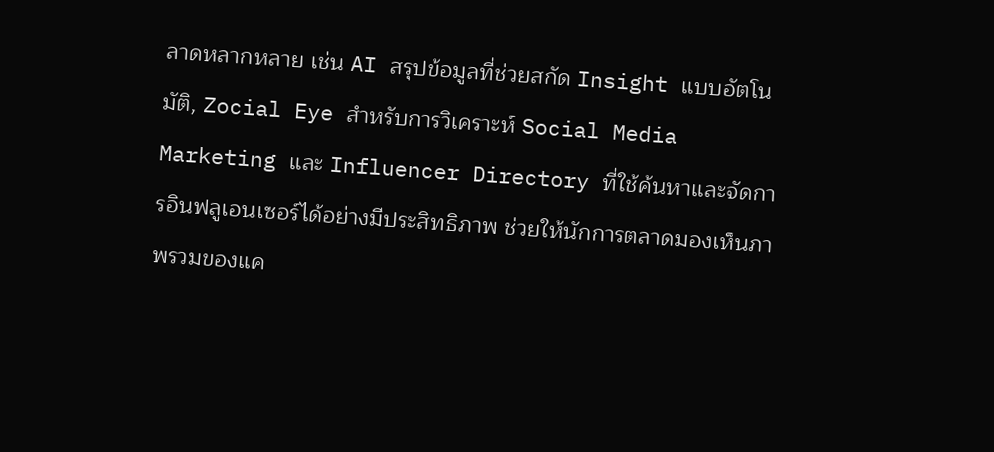ลาดหลากหลาย เช่น AI สรุปข้อมูลที่ช่วยสกัด Insight แบบอัตโนมัติ, Zocial Eye สำหรับการวิเคราะห์ Social Media Marketing และ Influencer Directory ที่ใช้ค้นหาและจัดการอินฟลูเอนเซอร์ได้อย่างมีประสิทธิภาพ ช่วยให้นักการตลาดมองเห็นภาพรวมของแค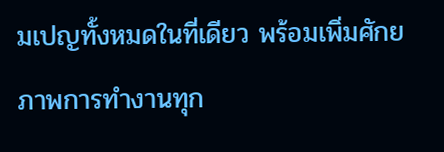มเปญทั้งหมดในที่เดียว พร้อมเพิ่มศักยภาพการทำงานทุก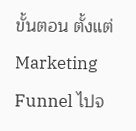ขั้นตอน ตั้งแต่ Marketing Funnel ไปจ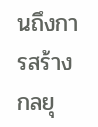นถึงการสร้าง กลยุ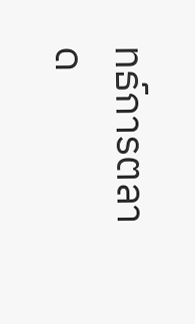ทธ์การตลาด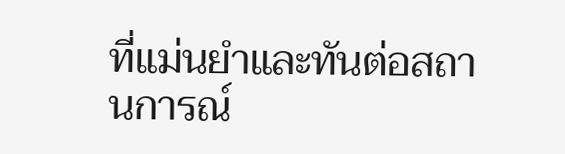ที่แม่นยำและทันต่อสถานการณ์